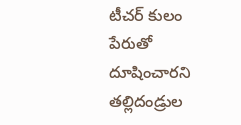టీచర్ కులం పేరుతో దూషించారని తల్లిదండ్రుల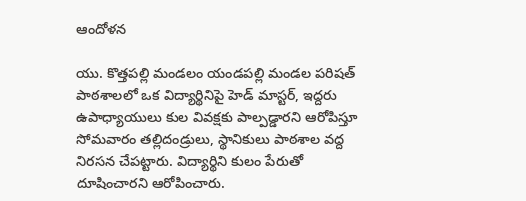ఆందోళన

యు. కొత్తపల్లి మండలం యండపల్లి మండల పరిషత్ పాఠశాలలో ఒక విద్యార్థినిపై హెడ్ మాస్టర్, ఇద్దరు ఉపాధ్యాయులు కుల వివక్షకు పాల్పడ్డారని ఆరోపిస్తూ సోమవారం తల్లిదండ్రులు, స్థానికులు పాఠశాల వద్ద నిరసన చేపట్టారు. విద్యార్థిని కులం పేరుతో దూషించారని ఆరోపించారు.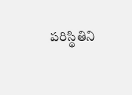పరిస్థితిని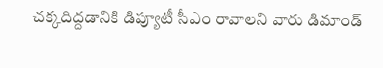చక్కదిద్దడానికి డిప్యూటీ సీఎం రావాలని వారు డిమాండ్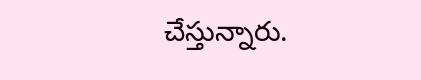చేస్తున్నారు.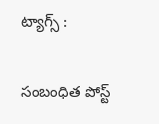ట్యాగ్స్ :

సంబంధిత పోస్ట్